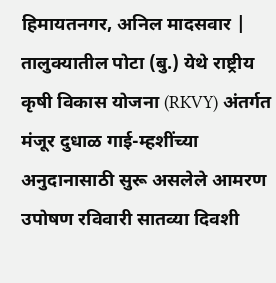हिमायतनगर, अनिल मादसवार | तालुक्यातील पोटा (बु.) येथे राष्ट्रीय कृषी विकास योजना (RKVY) अंतर्गत मंजूर दुधाळ गाई-म्हशींच्या अनुदानासाठी सुरू असलेले आमरण उपोषण रविवारी सातव्या दिवशी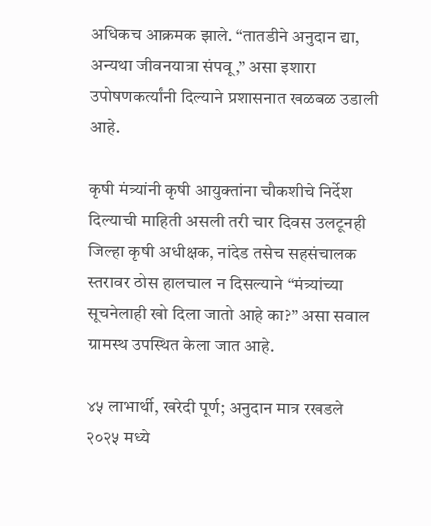अधिकच आक्रमक झाले. “तातडीने अनुदान द्या, अन्यथा जीवनयात्रा संपवू,” असा इशारा उपोषणकर्त्यांनी दिल्याने प्रशासनात खळबळ उडाली आहे.

कृषी मंत्र्यांनी कृषी आयुक्तांना चौकशीचे निर्देश दिल्याची माहिती असली तरी चार दिवस उलटूनही जिल्हा कृषी अधीक्षक, नांदेड तसेच सहसंचालक स्तरावर ठोस हालचाल न दिसल्याने “मंत्र्यांच्या सूचनेलाही खो दिला जातो आहे का?” असा सवाल ग्रामस्थ उपस्थित केला जात आहे.

४५ लाभार्थी, खरेदी पूर्ण; अनुदान मात्र रखडले
२०२५ मध्ये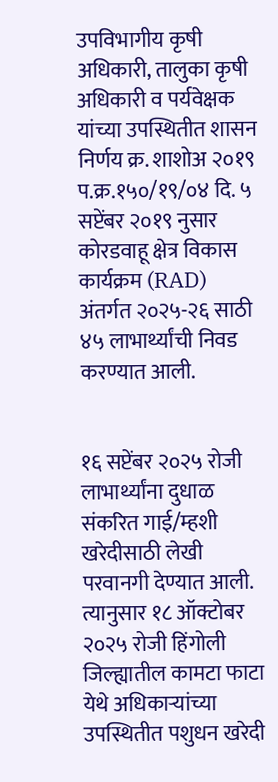उपविभागीय कृषी अधिकारी, तालुका कृषी अधिकारी व पर्यवेक्षक यांच्या उपस्थितीत शासन निर्णय क्र. शाशोअ २०१९ प.क्र.१५०/१९/०४ दि. ५ सप्टेंबर २०१९ नुसार कोरडवाहू क्षेत्र विकास कार्यक्रम (RAD) अंतर्गत २०२५-२६ साठी ४५ लाभार्थ्यांची निवड करण्यात आली.


१६ सप्टेंबर २०२५ रोजी लाभार्थ्यांना दुधाळ संकरित गाई/म्हशी खरेदीसाठी लेखी परवानगी देण्यात आली. त्यानुसार १८ ऑक्टोबर २०२५ रोजी हिंगोली जिल्ह्यातील कामटा फाटा येथे अधिकाऱ्यांच्या उपस्थितीत पशुधन खरेदी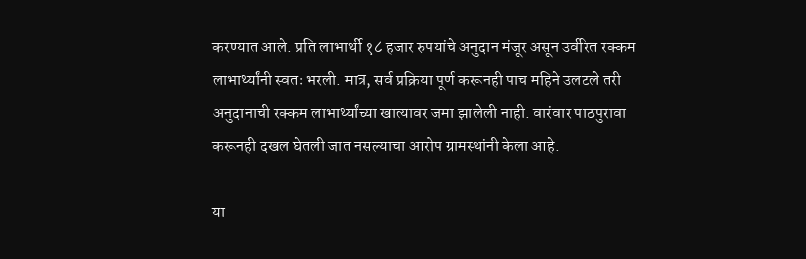करण्यात आले. प्रति लाभार्थी १८ हजार रुपयांचे अनुदान मंजूर असून उर्वरित रक्कम लाभार्थ्यांनी स्वतः भरली. मात्र, सर्व प्रक्रिया पूर्ण करूनही पाच महिने उलटले तरी अनुदानाची रक्कम लाभार्थ्यांच्या खात्यावर जमा झालेली नाही. वारंवार पाठपुरावा करूनही दखल घेतली जात नसल्याचा आरोप ग्रामस्थांनी केला आहे.

या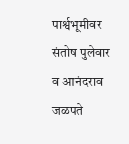पार्श्वभूमीवर संतोष पुलेवार व आनंदराव जळपते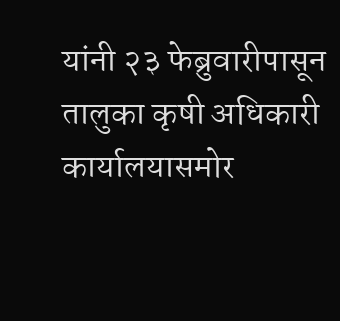यांनी २३ फेब्रुवारीपासून तालुका कृषी अधिकारी कार्यालयासमोर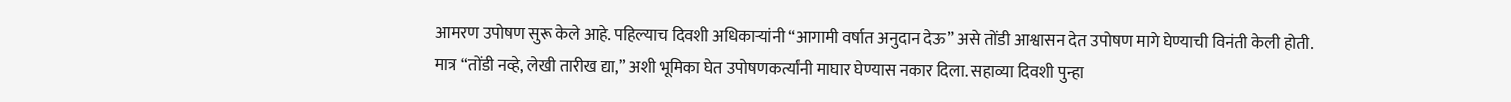आमरण उपोषण सुरू केले आहे. पहिल्याच दिवशी अधिकाऱ्यांनी “आगामी वर्षात अनुदान देऊ” असे तोंडी आश्वासन देत उपोषण मागे घेण्याची विनंती केली होती.
मात्र “तोंडी नव्हे, लेखी तारीख द्या,” अशी भूमिका घेत उपोषणकर्त्यांनी माघार घेण्यास नकार दिला. सहाव्या दिवशी पुन्हा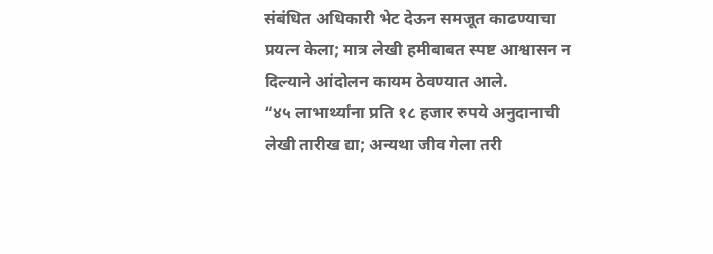संबंधित अधिकारी भेट देऊन समजूत काढण्याचा प्रयत्न केला; मात्र लेखी हमीबाबत स्पष्ट आश्वासन न दिल्याने आंदोलन कायम ठेवण्यात आले.
“४५ लाभार्थ्यांना प्रति १८ हजार रुपये अनुदानाची लेखी तारीख द्या; अन्यथा जीव गेला तरी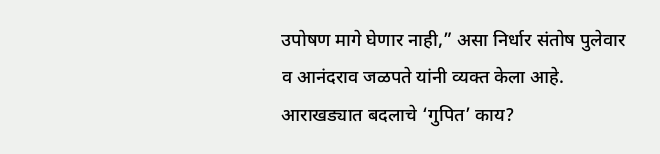उपोषण मागे घेणार नाही,” असा निर्धार संतोष पुलेवार व आनंदराव जळपते यांनी व्यक्त केला आहे.
आराखड्यात बदलाचे ‘गुपित’ काय?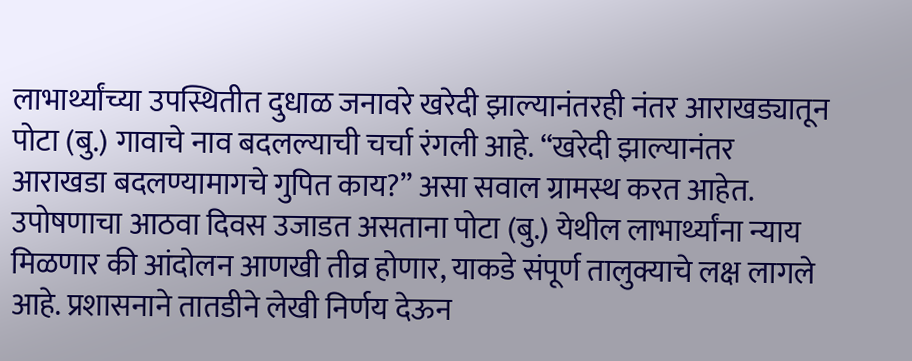लाभार्थ्यांच्या उपस्थितीत दुधाळ जनावरे खरेदी झाल्यानंतरही नंतर आराखड्यातून पोटा (बु.) गावाचे नाव बदलल्याची चर्चा रंगली आहे. “खरेदी झाल्यानंतर आराखडा बदलण्यामागचे गुपित काय?” असा सवाल ग्रामस्थ करत आहेत. उपोषणाचा आठवा दिवस उजाडत असताना पोटा (बु.) येथील लाभार्थ्यांना न्याय मिळणार की आंदोलन आणखी तीव्र होणार, याकडे संपूर्ण तालुक्याचे लक्ष लागले आहे. प्रशासनाने तातडीने लेखी निर्णय देऊन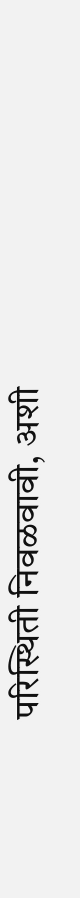परिस्थिती निवळवावी, अशी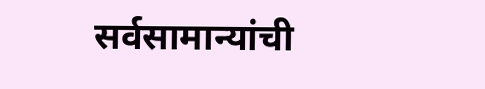सर्वसामान्यांची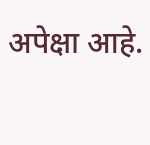अपेक्षा आहे.